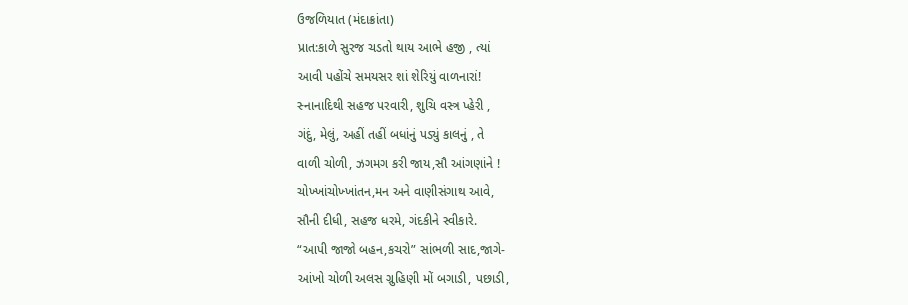ઉજળિયાત (મંદાક્રાંતા)
પ્રાત:કાળે સુરજ ચડતો થાય આભે હજી , ત્યાં
આવી પહોંચે સમયસર શાં શેરિયું વાળનારાં!
સ્નાનાદિથી સહજ પરવારી, શુચિ વસ્ત્ર પ્હેરી ,
ગંદું, મેલું, અહીં તહીં બધાંનું પડ્યું કાલનું , તે
વાળી ચોળી, ઝગમગ કરી જાય,સૌ આંગણાંને !
ચોખ્ખાંચોખ્ખાંતન,મન અને વાણીસંગાથ આવે,
સૌની દીધી, સહજ ધરમે, ગંદકીને સ્વીકારે.
“આપી જાજો બહન,કચરો” સાંભળી સાદ,જાગે-
આંખો ચોળી અલસ ગ્રુહિણી મોં બગાડી, પછાડી,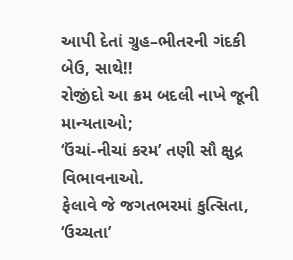આપી દેતાં ગ્રુહ–ભીતરની ગંદકી બેઉ, સાથે!!
રોજીંદો આ ક્રમ બદલી નાખે જૂની માન્યતાઓ;
‘ઉંચાં-નીચાં કરમ’ તણી સૌ ક્ષુદ્ર વિભાવનાઓ.
ફેલાવે જે જગતભરમાં કુત્સિતા, ‘ઉચ્ચતા’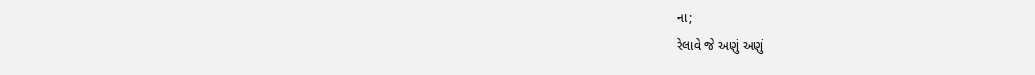ના;
રેલાવે જે અણું અણું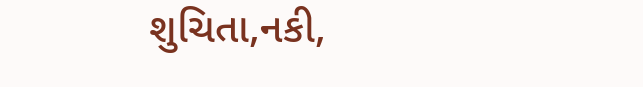શુચિતા,નકી,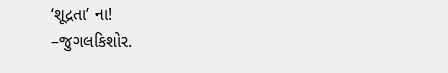‘શૂદ્રતા’ ના!
–જુગલકિશોર.